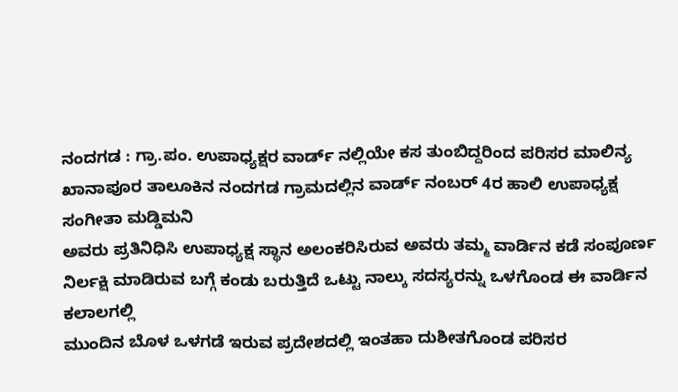ನಂದಗಡ : ಗ್ರಾ.ಪಂ. ಉಪಾಧ್ಯಕ್ಷರ ವಾರ್ಡ್ ನಲ್ಲಿಯೇ ಕಸ ತುಂಬಿದ್ದರಿಂದ ಪರಿಸರ ಮಾಲಿನ್ಯ
ಖಾನಾಪೂರ ತಾಲೂಕಿನ ನಂದಗಡ ಗ್ರಾಮದಲ್ಲಿನ ವಾರ್ಡ್ ನಂಬರ್ 4ರ ಹಾಲಿ ಉಪಾಧ್ಯಕ್ಷ ಸಂಗೀತಾ ಮಡ್ಡಿಮನಿ
ಅವರು ಪ್ರತಿನಿಧಿಸಿ ಉಪಾಧ್ಯಕ್ಷ ಸ್ಥಾನ ಅಲಂಕರಿಸಿರುವ ಅವರು ತಮ್ಮ ವಾರ್ಡಿನ ಕಡೆ ಸಂಪೂರ್ಣ ನಿರ್ಲಕ್ಷಿ ಮಾಡಿರುವ ಬಗ್ಗೆ ಕಂಡು ಬರುತ್ತಿದೆ ಒಟ್ಟು ನಾಲ್ಕು ಸದಸ್ಯರನ್ನು ಒಳಗೊಂಡ ಈ ವಾರ್ಡಿನ ಕಲಾಲಗಲ್ಲಿ
ಮುಂದಿನ ಬೊಳ ಒಳಗಡೆ ಇರುವ ಪ್ರದೇಶದಲ್ಲಿ ಇಂತಹಾ ದುಶೀತಗೊಂಡ ಪರಿಸರ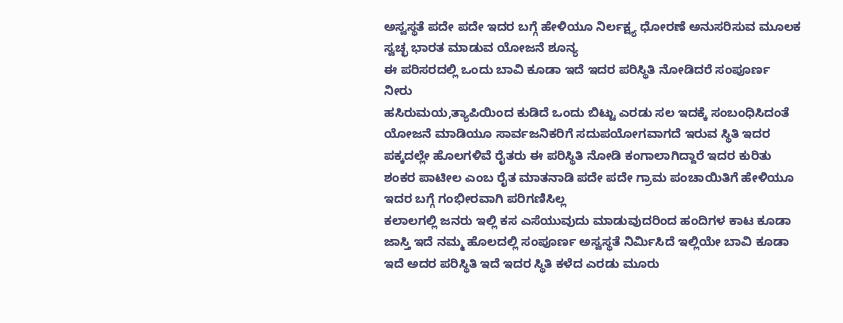ಅಸ್ವಸ್ಥತೆ ಪದೇ ಪದೇ ಇದರ ಬಗ್ಗೆ ಹೇಳಿಯೂ ನಿರ್ಲಕ್ಷ್ಯ ಧೋರಣೆ ಅನುಸರಿಸುವ ಮೂಲಕ ಸ್ವಚ್ಛ ಭಾರತ ಮಾಡುವ ಯೋಜನೆ ಶೂನ್ಯ
ಈ ಪರಿಸರದಲ್ಲಿ ಒಂದು ಬಾವಿ ಕೂಡಾ ಇದೆ ಇದರ ಪರಿಸ್ಥಿತಿ ನೋಡಿದರೆ ಸಂಪೂರ್ಣ ನೀರು
ಹಸಿರುಮಯ,ತ್ಯಾಪಿಯಿಂದ ಕುಡಿದೆ ಒಂದು ಬಿಟ್ಟು ಎರಡು ಸಲ ಇದಕ್ಕೆ ಸಂಬಂಧಿಸಿದಂತೆ ಯೋಜನೆ ಮಾಡಿಯೂ ಸಾರ್ವಜನಿಕರಿಗೆ ಸದುಪಯೋಗವಾಗದೆ ಇರುವ ಸ್ಥಿತಿ ಇದರ ಪಕ್ಕದಲ್ಲೇ ಹೊಲಗಳಿವೆ ರೈತರು ಈ ಪರಿಸ್ಥಿತಿ ನೋಡಿ ಕಂಗಾಲಾಗಿದ್ದಾರೆ ಇದರ ಕುರಿತು ಶಂಕರ ಪಾಟೀಲ ಎಂಬ ರೈತ ಮಾತನಾಡಿ ಪದೇ ಪದೇ ಗ್ರಾಮ ಪಂಚಾಯಿತಿಗೆ ಹೇಳಿಯೂ ಇದರ ಬಗ್ಗೆ ಗಂಭೀರವಾಗಿ ಪರಿಗಣಿಸಿಲ್ಲ
ಕಲಾಲಗಲ್ಲಿ ಜನರು ಇಲ್ಲಿ ಕಸ ಎಸೆಯುವುದು ಮಾಡುವುದರಿಂದ ಹಂದಿಗಳ ಕಾಟ ಕೂಡಾ ಜಾಸ್ತಿ ಇದೆ ನಮ್ಮ ಹೊಲದಲ್ಲಿ ಸಂಪೂರ್ಣ ಅಸ್ವಸ್ಥತೆ ನಿರ್ಮಿಸಿದೆ ಇಲ್ಲಿಯೇ ಬಾವಿ ಕೂಡಾ ಇದೆ ಅದರ ಪರಿಸ್ಥಿತಿ ಇದೆ ಇದರ ಸ್ಥಿತಿ ಕಳೆದ ಎರಡು ಮೂರು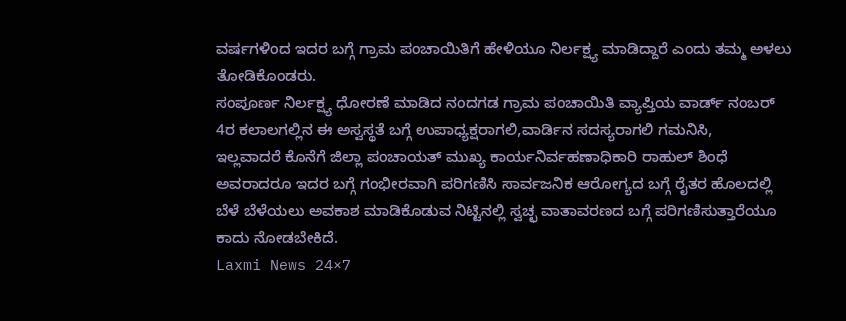ವರ್ಷಗಳಿಂದ ಇದರ ಬಗ್ಗೆ ಗ್ರಾಮ ಪಂಚಾಯಿತಿಗೆ ಹೇಳಿಯೂ ನಿರ್ಲಕ್ಷ್ಯ ಮಾಡಿದ್ದಾರೆ ಎಂದು ತಮ್ಮ ಅಳಲು ತೋಡಿಕೊಂಡರು.
ಸಂಪೂರ್ಣ ನಿರ್ಲಕ್ಷ್ಯ ಧೋರಣೆ ಮಾಡಿದ ನಂದಗಡ ಗ್ರಾಮ ಪಂಚಾಯಿತಿ ವ್ಯಾಪ್ತಿಯ ವಾರ್ಡ್ ನಂಬರ್ 4ರ ಕಲಾಲಗಲ್ಲಿನ ಈ ಅಸ್ವಸ್ಥತೆ ಬಗ್ಗೆ ಉಪಾಧ್ಯಕ್ಷರಾಗಲಿ,ವಾರ್ಡಿನ ಸದಸ್ಯರಾಗಲಿ ಗಮನಿಸಿ,
ಇಲ್ಲವಾದರೆ ಕೊನೆಗೆ ಜಿಲ್ಲಾ ಪಂಚಾಯತ್ ಮುಖ್ಯ ಕಾರ್ಯನಿರ್ವಹಣಾಧಿಕಾರಿ ರಾಹುಲ್ ಶಿಂಧೆ ಅವರಾದರೂ ಇದರ ಬಗ್ಗೆ ಗಂಭೀರವಾಗಿ ಪರಿಗಣಿಸಿ ಸಾರ್ವಜನಿಕ ಆರೋಗ್ಯದ ಬಗ್ಗೆ ರೈತರ ಹೊಲದಲ್ಲಿ ಬೆಳೆ ಬೆಳೆಯಲು ಅವಕಾಶ ಮಾಡಿಕೊಡುವ ನಿಟ್ಟಿನಲ್ಲಿ ಸ್ವಚ್ಛ ವಾತಾವರಣದ ಬಗ್ಗೆ ಪರಿಗಣಿಸುತ್ತಾರೆಯೂ ಕಾದು ನೋಡಬೇಕಿದೆ.
Laxmi News 24×7